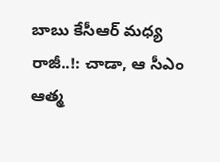బాబు కేసీఆర్ మధ్య రాజీ..!: చాడా, ఆ సీఎం ఆత్మ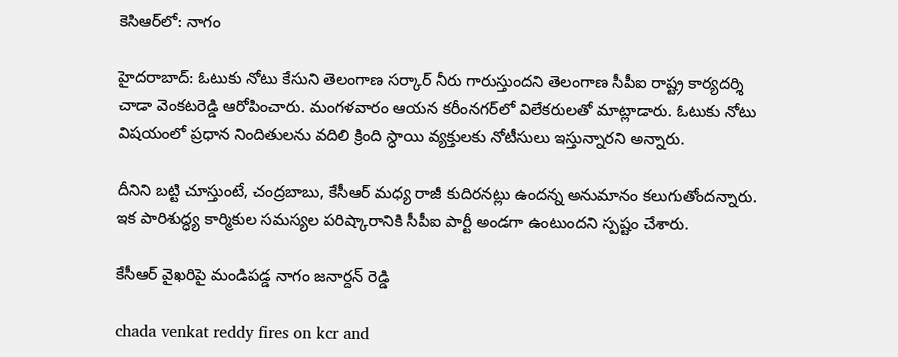కెసిఆర్‌లో: నాగం

హైదరాబాద్: ఓటుకు నోటు కేసుని తెలంగాణ సర్కార్ నీరు గారుస్తుందని తెలంగాణ సీపీఐ రాష్ట్ర కార్యదర్శి చాడా వెంకటరెడ్డి ఆరోపించారు. మంగళవారం ఆయన కరీంనగర్‌లో విలేకరులతో మాట్లాడారు. ఓటుకు నోటు విషయంలో ప్రధాన నిందితులను వదిలి క్రింది స్ధాయి వ్యక్తులకు నోటీసులు ఇస్తున్నారని అన్నారు.

దీనిని బట్టి చూస్తుంటే, చంద్రబాబు, కేసీఆర్ మధ్య రాజీ కుదిరనట్లు ఉందన్న అనుమానం కలుగుతోందన్నారు. ఇక పారిశుద్ధ్య కార్మికుల సమస్యల పరిష్కారానికి సీపీఐ పార్టీ అండగా ఉంటుందని స్పష్టం చేశారు.

కేసీఆర్ వైఖరిపై మండిపడ్డ నాగం జనార్దన్ రెడ్డి

chada venkat reddy fires on kcr and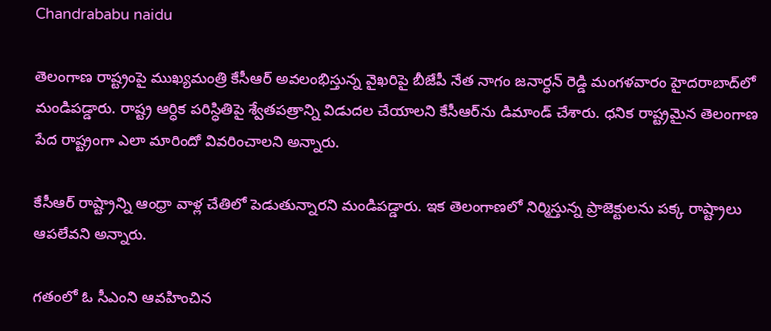Chandrababu naidu

తెలంగాణ రాష్ట్రంపై ముఖ్యమంత్రి కేసీఆర్ అవలంభిస్తున్న వైఖరిపై బీజేపీ నేత నాగం జనార్ధన్ రెడ్డి మంగళవారం హైదరాబాద్‌లో మండిపడ్డారు. రాష్ట్ర ఆర్ధిక పరిస్ధితిపై శ్వేతపత్రాన్ని విడుదల చేయాలని కేసీఆర్‌ను డిమాండ్ చేశారు. ధనిక రాష్ట్రమైన తెలంగాణ పేద రాష్ట్రంగా ఎలా మారిందో వివరించాలని అన్నారు.

కేసీఆర్ రాష్ట్రాన్ని ఆంధ్రా వాళ్ల చేతిలో పెడుతున్నారని మండిపడ్డారు. ఇక తెలంగాణలో నిర్మిస్తున్న ప్రాజెక్టులను పక్క రాష్ట్రాలు ఆపలేవని అన్నారు.

గతంలో ఓ సీఎంని ఆవహించిన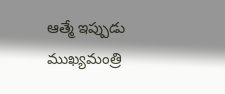ఆత్మే ఇప్పుడు ముఖ్యమంత్రి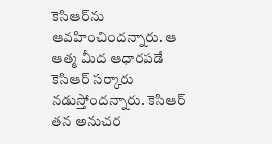కెసిఆర్‌ను ఆవహించిందన్నారు. ఆ ఆత్మ మీద ఆధారపడే కెసిఆర్ సర్కారు నడుస్తోందన్నారు. కెసిఆర్ తన అనుచర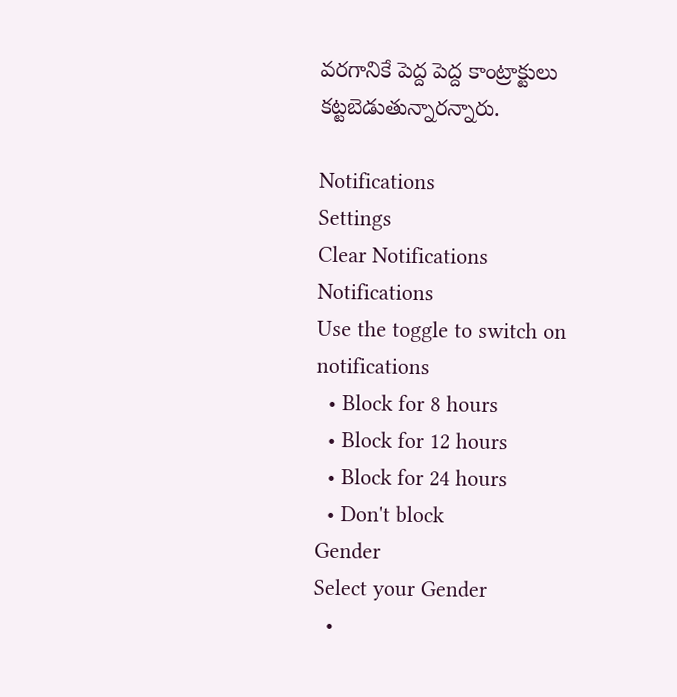వరగానికే పెద్ద పెద్ద కాంట్రాక్టులు కట్టబెడుతున్నారన్నారు.

Notifications
Settings
Clear Notifications
Notifications
Use the toggle to switch on notifications
  • Block for 8 hours
  • Block for 12 hours
  • Block for 24 hours
  • Don't block
Gender
Select your Gender
  •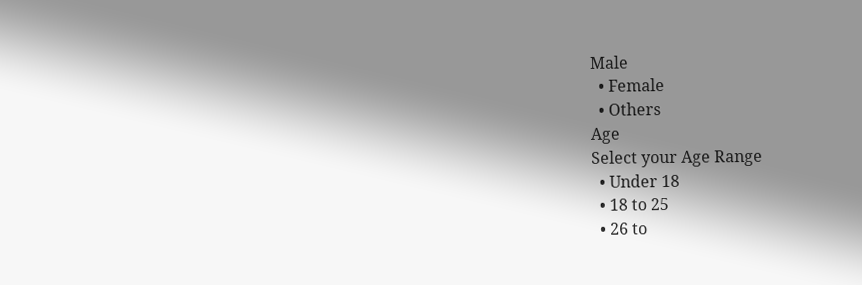Male
  • Female
  • Others
Age
Select your Age Range
  • Under 18
  • 18 to 25
  • 26 to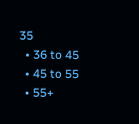35
  • 36 to 45
  • 45 to 55
  • 55+